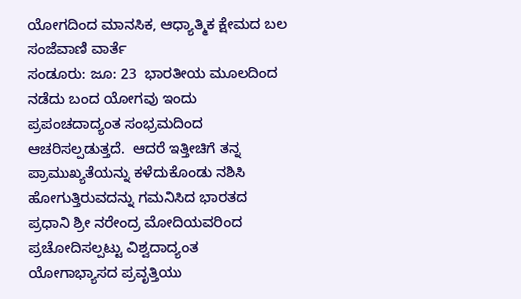ಯೋಗದಿಂದ ಮಾನಸಿಕ, ಆಧ್ಯಾತ್ಮಿಕ ಕ್ಷೇಮದ ಬಲ
ಸಂಜೆವಾಣಿ ವಾರ್ತೆ
ಸಂಡೂರು: ಜೂ: 23  ಭಾರತೀಯ ಮೂಲದಿಂದ ನಡೆದು ಬಂದ ಯೋಗವು ಇಂದು ಪ್ರಪಂಚದಾದ್ಯಂತ ಸಂಭ್ರಮದಿಂದ ಆಚರಿಸಲ್ಪಡುತ್ತದೆ.  ಆದರೆ ಇತ್ತೀಚಿಗೆ ತನ್ನ ಪ್ರಾಮುಖ್ಯತೆಯನ್ನು ಕಳೆದುಕೊಂಡು ನಶಿಸಿ ಹೋಗುತ್ತಿರುವದನ್ನು ಗಮನಿಸಿದ ಭಾರತದ ಪ್ರಧಾನಿ ಶ್ರೀ ನರೇಂದ್ರ ಮೋದಿಯವರಿಂದ ಪ್ರಚೋದಿಸಲ್ಪಟ್ಟು ವಿಶ್ವದಾದ್ಯಂತ ಯೋಗಾಭ್ಯಾಸದ ಪ್ರವೃತ್ತಿಯು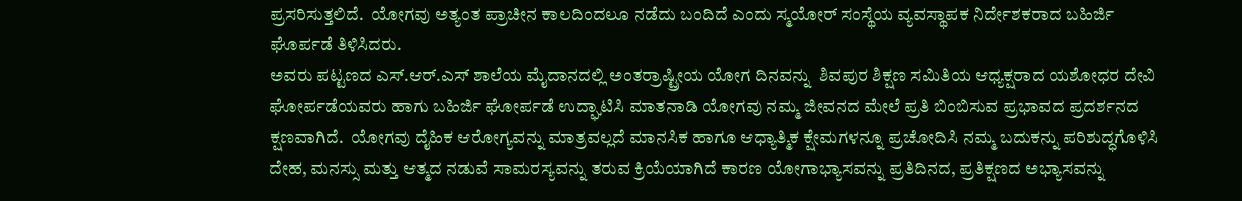ಪ್ರಸರಿಸುತ್ತಲಿದೆ.  ಯೋಗವು ಅತ್ಯಂತ ಪ್ರಾಚೀನ ಕಾಲದಿಂದಲೂ ನಡೆದು ಬಂದಿದೆ ಎಂದು ಸ್ಮಯೋರ್ ಸಂಸ್ಥೆಯ ವ್ಯವಸ್ಥಾಪಕ ನಿರ್ದೇಶಕರಾದ ಬಹಿರ್ಜಿ ಘೊರ್ಪಡೆ ತಿಳಿಸಿದರು.
ಅವರು ಪಟ್ಟಣದ ಎಸ್.ಆರ್.ಎಸ್ ಶಾಲೆಯ ಮೈದಾನದಲ್ಲಿ ಅಂತರ್ರಾಷ್ಟ್ರೀಯ ಯೋಗ ದಿನವನ್ನು  ಶಿವಪುರ ಶಿಕ್ಷಣ ಸಮಿತಿಯ ಆಧ್ಯಕ್ಷರಾದ ಯಶೋಧರ ದೇವಿ ಘೋರ್ಪಡೆಯವರು ಹಾಗು ಬಹಿರ್ಜಿ ಘೋರ್ಪಡೆ ಉದ್ಘಾಟಿಸಿ ಮಾತನಾಡಿ ಯೋಗವು ನಮ್ಮ ಜೀವನದ ಮೇಲೆ ಪ್ರತಿ ಬಿಂಬಿಸುವ ಪ್ರಭಾವದ ಪ್ರದರ್ಶನದ ಕ್ಷಣವಾಗಿದೆ.  ಯೋಗವು ದೈಹಿಕ ಆರೋಗ್ಯವನ್ನು ಮಾತ್ರವಲ್ಲದೆ ಮಾನಸಿಕ ಹಾಗೂ ಆಧ್ಯಾತ್ಮಿಕ ಕ್ಷೇಮಗಳನ್ನೂ ಪ್ರಚೋದಿಸಿ ನಮ್ಮ ಬದುಕನ್ನು ಪರಿಶುದ್ಧಗೊಳಿಸಿ ದೇಹ, ಮನಸ್ಸು ಮತ್ತು ಆತ್ಮದ ನಡುವೆ ಸಾಮರಸ್ಯವನ್ನು ತರುವ ಕ್ರಿಯೆಯಾಗಿದೆ ಕಾರಣ ಯೋಗಾಭ್ಯಾಸವನ್ನು ಪ್ರತಿದಿನದ, ಪ್ರತಿಕ್ಷಣದ ಅಭ್ಯಾಸವನ್ನು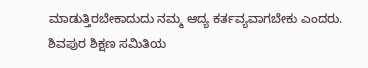ಮಾಡುತ್ತಿರಬೇಕಾದುದು ನಮ್ಮ ಆದ್ಯ ಕರ್ತವ್ಯವಾಗಬೇಕು ಎಂದರು.
ಶಿವಪುರ ಶಿಕ್ಷಣ ಸಮಿತಿಯ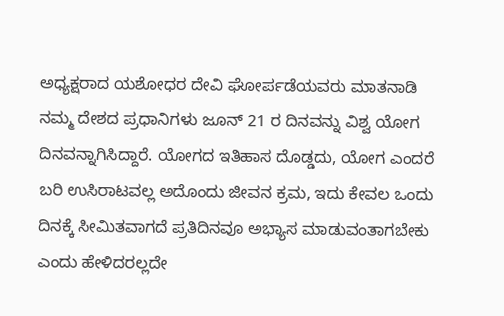ಅಧ್ಯಕ್ಷರಾದ ಯಶೋಧರ ದೇವಿ ಘೋರ್ಪಡೆಯವರು ಮಾತನಾಡಿ ನಮ್ಮ ದೇಶದ ಪ್ರಧಾನಿಗಳು ಜೂನ್ 21 ರ ದಿನವನ್ನು ವಿಶ್ವ ಯೋಗ ದಿನವನ್ನಾಗಿಸಿದ್ದಾರೆ. ಯೋಗದ ಇತಿಹಾಸ ದೊಡ್ಡದು, ಯೋಗ ಎಂದರೆ ಬರಿ ಉಸಿರಾಟವಲ್ಲ ಅದೊಂದು ಜೀವನ ಕ್ರಮ, ಇದು ಕೇವಲ ಒಂದು ದಿನಕ್ಕೆ ಸೀಮಿತವಾಗದೆ ಪ್ರತಿದಿನವೂ ಅಭ್ಯಾಸ ಮಾಡುವಂತಾಗಬೇಕು ಎಂದು ಹೇಳಿದರಲ್ಲದೇ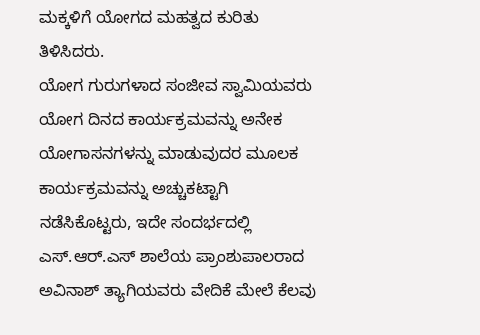ಮಕ್ಕಳಿಗೆ ಯೋಗದ ಮಹತ್ವದ ಕುರಿತು ತಿಳಿಸಿದರು.
ಯೋಗ ಗುರುಗಳಾದ ಸಂಜೀವ ಸ್ವಾಮಿಯವರು ಯೋಗ ದಿನದ ಕಾರ್ಯಕ್ರಮವನ್ನು ಅನೇಕ ಯೋಗಾಸನಗಳನ್ನು ಮಾಡುವುದರ ಮೂಲಕ ಕಾರ್ಯಕ್ರಮವನ್ನು ಅಚ್ಚುಕಟ್ಟಾಗಿ ನಡೆಸಿಕೊಟ್ಟರು, ಇದೇ ಸಂದರ್ಭದಲ್ಲಿ ಎಸ್.ಆರ್.ಎಸ್ ಶಾಲೆಯ ಪ್ರಾಂಶುಪಾಲರಾದ ಅವಿನಾಶ್ ತ್ಯಾಗಿಯವರು ವೇದಿಕೆ ಮೇಲೆ ಕೆಲವು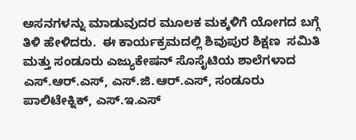ಅಸನಗಳನ್ನು ಮಾಡುವುದರ ಮೂಲಕ ಮಕ್ಕಳಿಗೆ ಯೋಗದ ಬಗ್ಗೆ ತಿಳಿ ಹೇಳಿದರು.  ಈ ಕಾರ್ಯಕ್ರಮದಲ್ಲಿ ಶಿವುಪುರ ಶಿಕ್ಷಣ  ಸಮಿತಿ ಮತ್ತು ಸಂಡೂರು ಎಜ್ಯುಕೇಷನ್ ಸೊಸೈಟಿಯ ಶಾಲೆಗಳಾದ ಎಸ್.ಆರ್.ಎಸ್, ಎಸ್.ಜಿ.ಆರ್.ಎಸ್, ಸಂಡೂರು ಪಾಲಿಟೇಕ್ನಿಕ್, ಎಸ್.ಇ.ಎಸ್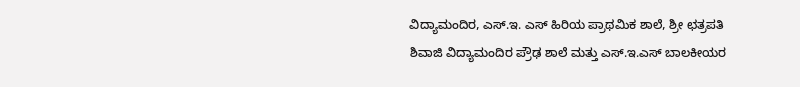ವಿದ್ಯಾಮಂದಿರ, ಎಸ್.ಇ. ಎಸ್ ಹಿರಿಯ ಪ್ರಾಥಮಿಕ ಶಾಲೆ, ಶ್ರೀ ಛತ್ರಪತಿ ಶಿವಾಜಿ ವಿದ್ಯಾಮಂದಿರ ಪ್ರೌಢ ಶಾಲೆ ಮತ್ತು ಎಸ್.ಇ.ಎಸ್ ಬಾಲಕೀಯರ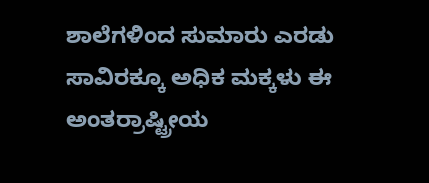ಶಾಲೆಗಳಿಂದ ಸುಮಾರು ಎರಡು ಸಾವಿರಕ್ಕೂ ಅಧಿಕ ಮಕ್ಕಳು ಈ ಅಂತರ್ರಾಷ್ಟ್ರೀಯ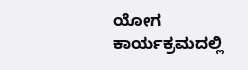ಯೋಗ ಕಾರ್ಯಕ್ರಮದಲ್ಲಿ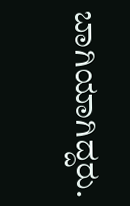ಬಾಗಿಯಾಗಿದ್ದರು.